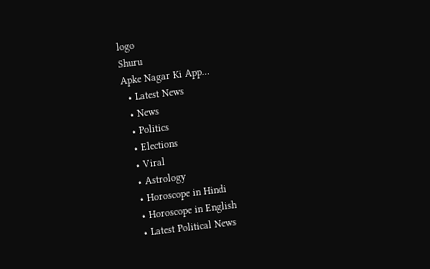logo
Shuru
Apke Nagar Ki App…
  • Latest News
  • News
  • Politics
  • Elections
  • Viral
  • Astrology
  • Horoscope in Hindi
  • Horoscope in English
  • Latest Political News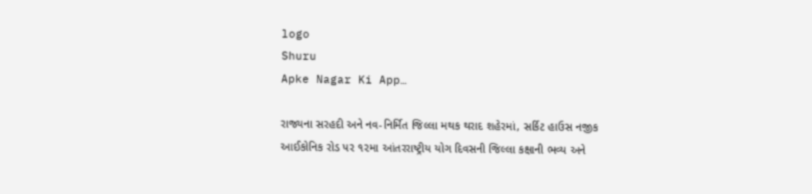logo
Shuru
Apke Nagar Ki App…

રાજ્યના સરહદી અને નવ-નિર્મિત જિલ્લા મથક થરાદ શહેરમાં, સર્કિટ હાઉસ નજીક આઈકોનિક રોડ પર ૧૨મા આંતરરાષ્ટ્રીય યોગ દિવસની જિલ્લા કક્ષાની ભવ્ય અને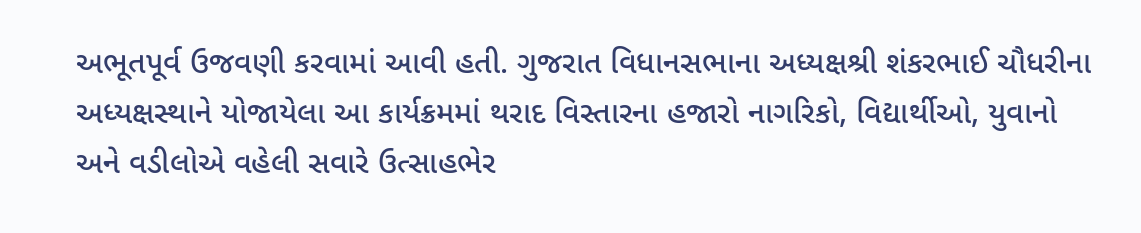અભૂતપૂર્વ ઉજવણી કરવામાં આવી હતી. ગુજરાત વિધાનસભાના અધ્યક્ષશ્રી શંકરભાઈ ચૌધરીના અધ્યક્ષસ્થાને યોજાયેલા આ કાર્યક્રમમાં થરાદ વિસ્તારના હજારો નાગરિકો, વિદ્યાર્થીઓ, યુવાનો અને વડીલોએ વહેલી સવારે ઉત્સાહભેર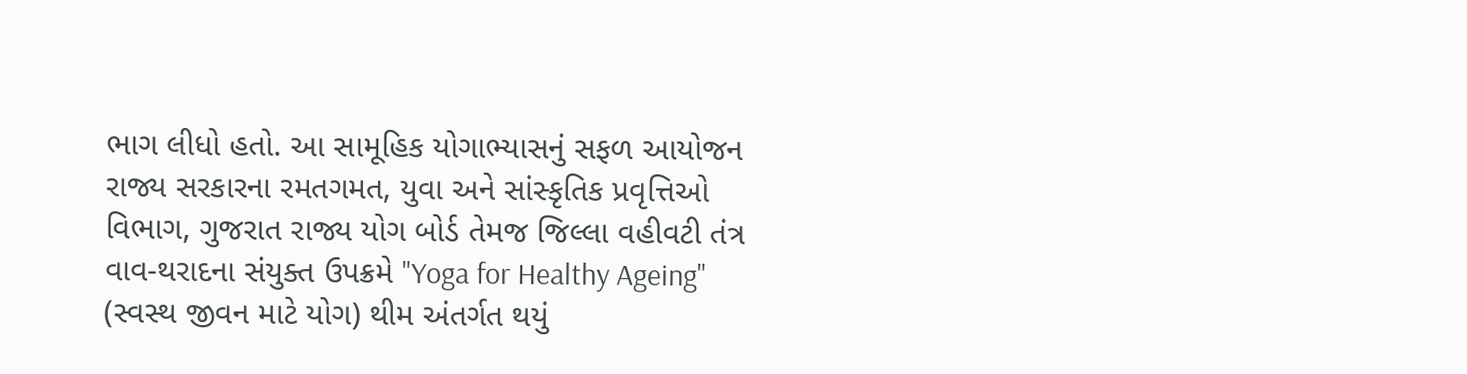ભાગ લીધો હતો. આ સામૂહિક યોગાભ્યાસનું સફળ આયોજન રાજ્ય સરકારના રમતગમત, યુવા અને સાંસ્કૃતિક પ્રવૃત્તિઓ વિભાગ, ગુજરાત રાજ્ય યોગ બોર્ડ તેમજ જિલ્લા વહીવટી તંત્ર વાવ-થરાદના સંયુક્ત ઉપક્રમે "Yoga for Healthy Ageing" (સ્વસ્થ જીવન માટે યોગ) થીમ અંતર્ગત થયું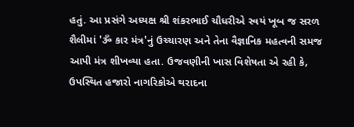હતું. આ પ્રસંગે અધ્યક્ષ શ્રી શંકરભાઈ ચૌધરીએ સ્વયં ખૂબ જ સરળ શૈલીમાં 'ૐ કાર મંત્ર'નું ઉચ્ચારણ અને તેના વૈજ્ઞાનિક મહત્વની સમજ આપી મંત્ર શીખવ્યા હતા. ઉજવણીની ખાસ વિશેષતા એ રહી કે, ઉપસ્થિત હજારો નાગરિકોએ થરાદના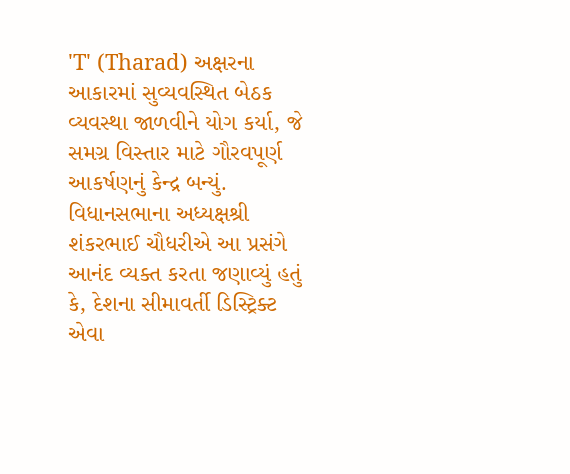'T' (Tharad) અક્ષરના આકારમાં સુવ્યવસ્થિત બેઠક વ્યવસ્થા જાળવીને યોગ કર્યા, જે સમગ્ર વિસ્તાર માટે ગૌરવપૂર્ણ આકર્ષણનું કેન્દ્ર બન્યું. વિધાનસભાના અધ્યક્ષશ્રી શંકરભાઈ ચૌધરીએ આ પ્રસંગે આનંદ વ્યક્ત કરતા જણાવ્યું હતું કે, દેશના સીમાવર્તી ડિસ્ટ્રિક્ટ એવા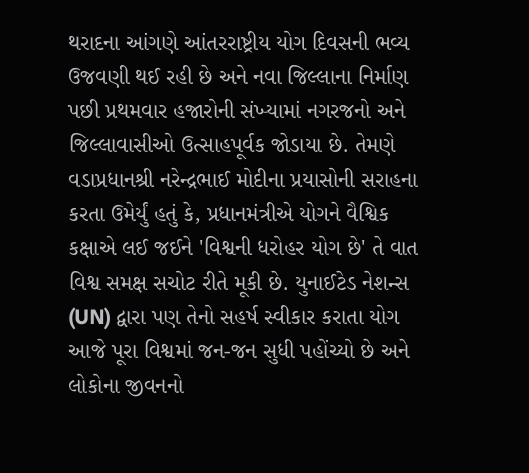થરાદના આંગણે આંતરરાષ્ટ્રીય યોગ દિવસની ભવ્ય ઉજવણી થઈ રહી છે અને નવા જિલ્લાના નિર્માણ પછી પ્રથમવાર હજારોની સંખ્યામાં નગરજનો અને જિલ્લાવાસીઓ ઉત્સાહપૂર્વક જોડાયા છે. તેમણે વડાપ્રધાનશ્રી નરેન્દ્રભાઈ મોદીના પ્રયાસોની સરાહના કરતા ઉમેર્યું હતું કે, પ્રધાનમંત્રીએ યોગને વૈશ્વિક કક્ષાએ લઈ જઈને 'વિશ્વની ધરોહર યોગ છે' તે વાત વિશ્વ સમક્ષ સચોટ રીતે મૂકી છે. યુનાઈટેડ નેશન્સ (UN) દ્વારા પણ તેનો સહર્ષ સ્વીકાર કરાતા યોગ આજે પૂરા વિશ્વમાં જન-જન સુધી પહોંચ્યો છે અને લોકોના જીવનનો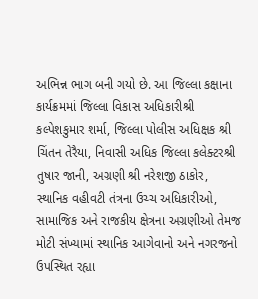અભિન્ન ભાગ બની ગયો છે. આ જિલ્લા કક્ષાના કાર્યક્રમમાં જિલ્લા વિકાસ અધિકારીશ્રી કલ્પેશકુમાર શર્મા, જિલ્લા પોલીસ અધિક્ષક શ્રી ચિંતન તેરૈયા, નિવાસી અધિક જિલ્લા કલેક્ટરશ્રી તુષાર જાની, અગ્રણી શ્રી નરેશજી ઠાકોર, સ્થાનિક વહીવટી તંત્રના ઉચ્ચ અધિકારીઓ, સામાજિક અને રાજકીય ક્ષેત્રના અગ્રણીઓ તેમજ મોટી સંખ્યામાં સ્થાનિક આગેવાનો અને નગરજનો ઉપસ્થિત રહ્યા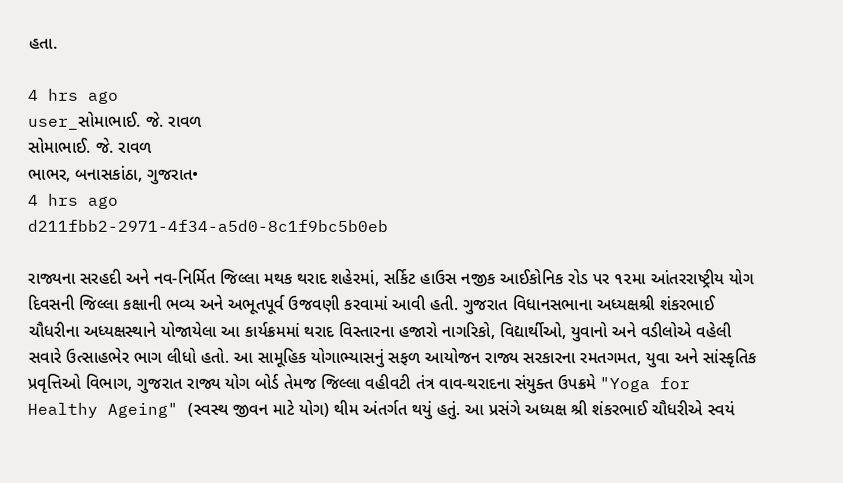હતા.

4 hrs ago
user_સોમાભાઈ. જે. રાવળ
સોમાભાઈ. જે. રાવળ
ભાભર, બનાસકાંઠા, ગુજરાત•
4 hrs ago
d211fbb2-2971-4f34-a5d0-8c1f9bc5b0eb

રાજ્યના સરહદી અને નવ-નિર્મિત જિલ્લા મથક થરાદ શહેરમાં, સર્કિટ હાઉસ નજીક આઈકોનિક રોડ પર ૧૨મા આંતરરાષ્ટ્રીય યોગ દિવસની જિલ્લા કક્ષાની ભવ્ય અને અભૂતપૂર્વ ઉજવણી કરવામાં આવી હતી. ગુજરાત વિધાનસભાના અધ્યક્ષશ્રી શંકરભાઈ ચૌધરીના અધ્યક્ષસ્થાને યોજાયેલા આ કાર્યક્રમમાં થરાદ વિસ્તારના હજારો નાગરિકો, વિદ્યાર્થીઓ, યુવાનો અને વડીલોએ વહેલી સવારે ઉત્સાહભેર ભાગ લીધો હતો. આ સામૂહિક યોગાભ્યાસનું સફળ આયોજન રાજ્ય સરકારના રમતગમત, યુવા અને સાંસ્કૃતિક પ્રવૃત્તિઓ વિભાગ, ગુજરાત રાજ્ય યોગ બોર્ડ તેમજ જિલ્લા વહીવટી તંત્ર વાવ-થરાદના સંયુક્ત ઉપક્રમે "Yoga for Healthy Ageing" (સ્વસ્થ જીવન માટે યોગ) થીમ અંતર્ગત થયું હતું. આ પ્રસંગે અધ્યક્ષ શ્રી શંકરભાઈ ચૌધરીએ સ્વયં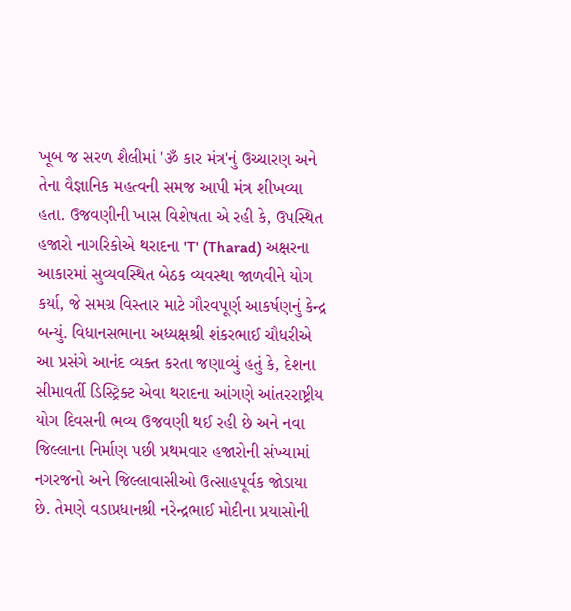ખૂબ જ સરળ શૈલીમાં 'ૐ કાર મંત્ર'નું ઉચ્ચારણ અને તેના વૈજ્ઞાનિક મહત્વની સમજ આપી મંત્ર શીખવ્યા હતા. ઉજવણીની ખાસ વિશેષતા એ રહી કે, ઉપસ્થિત હજારો નાગરિકોએ થરાદના 'T' (Tharad) અક્ષરના આકારમાં સુવ્યવસ્થિત બેઠક વ્યવસ્થા જાળવીને યોગ કર્યા, જે સમગ્ર વિસ્તાર માટે ગૌરવપૂર્ણ આકર્ષણનું કેન્દ્ર બન્યું. વિધાનસભાના અધ્યક્ષશ્રી શંકરભાઈ ચૌધરીએ આ પ્રસંગે આનંદ વ્યક્ત કરતા જણાવ્યું હતું કે, દેશના સીમાવર્તી ડિસ્ટ્રિક્ટ એવા થરાદના આંગણે આંતરરાષ્ટ્રીય યોગ દિવસની ભવ્ય ઉજવણી થઈ રહી છે અને નવા જિલ્લાના નિર્માણ પછી પ્રથમવાર હજારોની સંખ્યામાં નગરજનો અને જિલ્લાવાસીઓ ઉત્સાહપૂર્વક જોડાયા છે. તેમણે વડાપ્રધાનશ્રી નરેન્દ્રભાઈ મોદીના પ્રયાસોની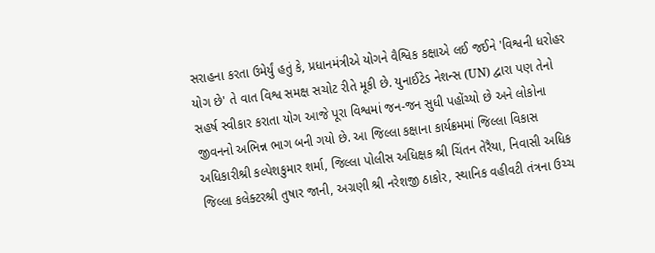સરાહના કરતા ઉમેર્યું હતું કે, પ્રધાનમંત્રીએ યોગને વૈશ્વિક કક્ષાએ લઈ જઈને 'વિશ્વની ધરોહર યોગ છે' તે વાત વિશ્વ સમક્ષ સચોટ રીતે મૂકી છે. યુનાઈટેડ નેશન્સ (UN) દ્વારા પણ તેનો સહર્ષ સ્વીકાર કરાતા યોગ આજે પૂરા વિશ્વમાં જન-જન સુધી પહોંચ્યો છે અને લોકોના જીવનનો અભિન્ન ભાગ બની ગયો છે. આ જિલ્લા કક્ષાના કાર્યક્રમમાં જિલ્લા વિકાસ અધિકારીશ્રી કલ્પેશકુમાર શર્મા, જિલ્લા પોલીસ અધિક્ષક શ્રી ચિંતન તેરૈયા, નિવાસી અધિક જિલ્લા કલેક્ટરશ્રી તુષાર જાની, અગ્રણી શ્રી નરેશજી ઠાકોર, સ્થાનિક વહીવટી તંત્રના ઉચ્ચ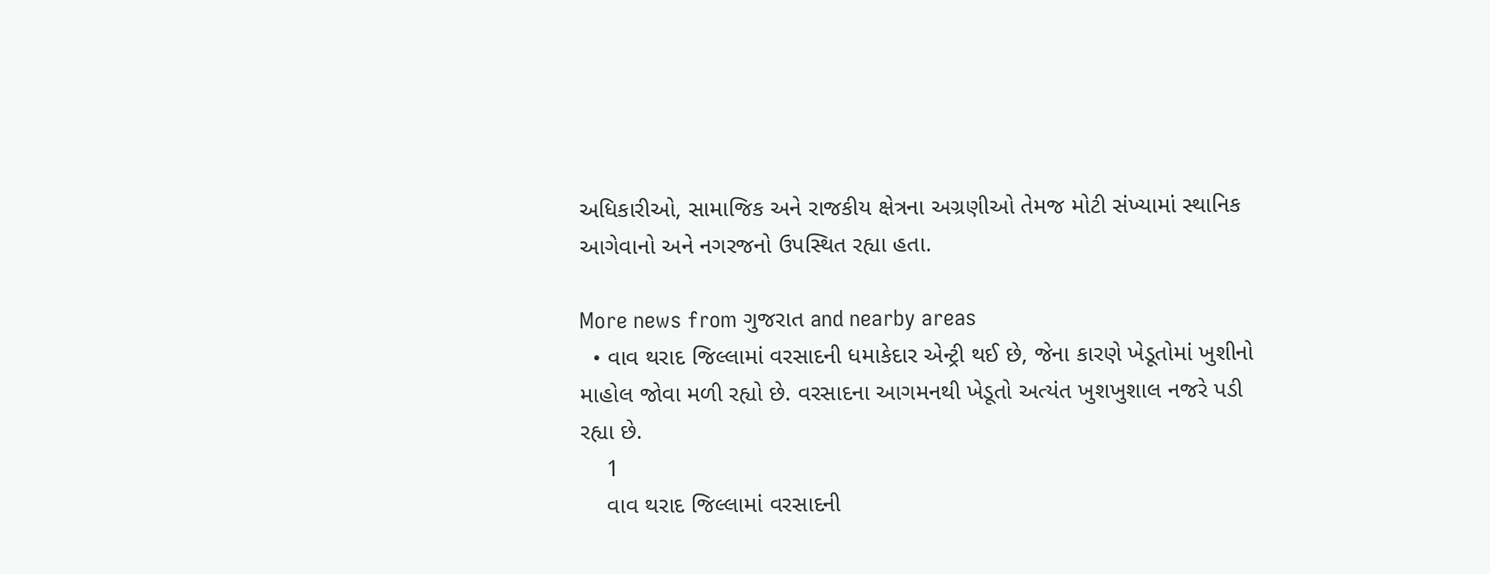અધિકારીઓ, સામાજિક અને રાજકીય ક્ષેત્રના અગ્રણીઓ તેમજ મોટી સંખ્યામાં સ્થાનિક આગેવાનો અને નગરજનો ઉપસ્થિત રહ્યા હતા.

More news from ગુજરાત and nearby areas
  • વાવ થરાદ જિલ્લામાં વરસાદની ધમાકેદાર એન્ટ્રી થઈ છે, જેના કારણે ખેડૂતોમાં ખુશીનો માહોલ જોવા મળી રહ્યો છે. વરસાદના આગમનથી ખેડૂતો અત્યંત ખુશખુશાલ નજરે પડી રહ્યા છે.
    1
    વાવ થરાદ જિલ્લામાં વરસાદની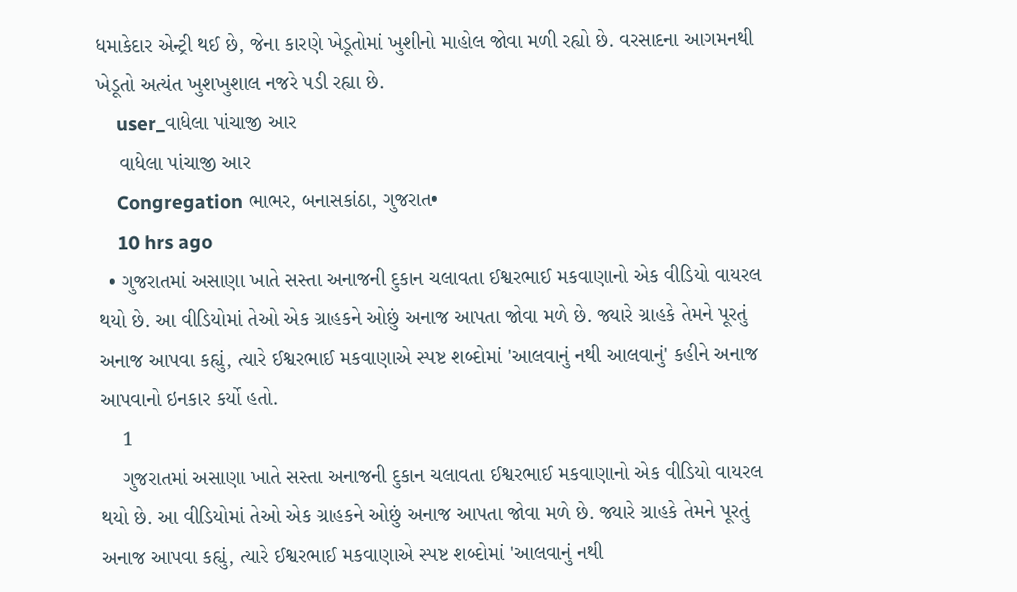ધમાકેદાર એન્ટ્રી થઈ છે, જેના કારણે ખેડૂતોમાં ખુશીનો માહોલ જોવા મળી રહ્યો છે. વરસાદના આગમનથી ખેડૂતો અત્યંત ખુશખુશાલ નજરે પડી રહ્યા છે.
    user_વાધેલા પાંચાજી આર
    વાધેલા પાંચાજી આર
    Congregation ભાભર, બનાસકાંઠા, ગુજરાત•
    10 hrs ago
  • ગુજરાતમાં અસાણા ખાતે સસ્તા અનાજની દુકાન ચલાવતા ઈશ્વરભાઈ મકવાણાનો એક વીડિયો વાયરલ થયો છે. આ વીડિયોમાં તેઓ એક ગ્રાહકને ઓછું અનાજ આપતા જોવા મળે છે. જ્યારે ગ્રાહકે તેમને પૂરતું અનાજ આપવા કહ્યું, ત્યારે ઈશ્વરભાઈ મકવાણાએ સ્પષ્ટ શબ્દોમાં 'આલવાનું નથી આલવાનું' કહીને અનાજ આપવાનો ઇનકાર કર્યો હતો.
    1
    ગુજરાતમાં અસાણા ખાતે સસ્તા અનાજની દુકાન ચલાવતા ઈશ્વરભાઈ મકવાણાનો એક વીડિયો વાયરલ થયો છે. આ વીડિયોમાં તેઓ એક ગ્રાહકને ઓછું અનાજ આપતા જોવા મળે છે. જ્યારે ગ્રાહકે તેમને પૂરતું અનાજ આપવા કહ્યું, ત્યારે ઈશ્વરભાઈ મકવાણાએ સ્પષ્ટ શબ્દોમાં 'આલવાનું નથી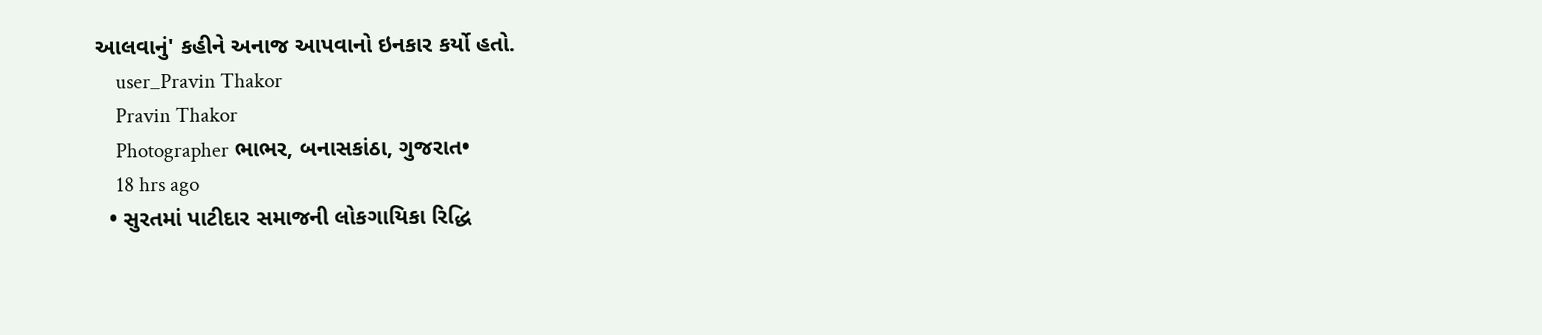આલવાનું' કહીને અનાજ આપવાનો ઇનકાર કર્યો હતો.
    user_Pravin Thakor
    Pravin Thakor
    Photographer ભાભર, બનાસકાંઠા, ગુજરાત•
    18 hrs ago
  • સુરતમાં પાટીદાર સમાજની લોકગાયિકા રિદ્ધિ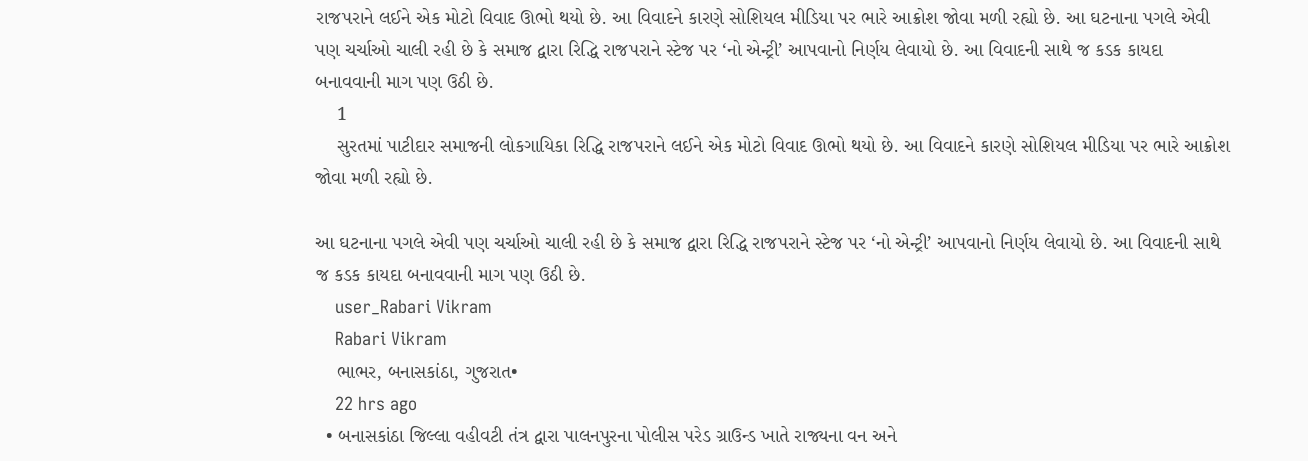રાજપરાને લઈને એક મોટો વિવાદ ઊભો થયો છે. આ વિવાદને કારણે સોશિયલ મીડિયા પર ભારે આક્રોશ જોવા મળી રહ્યો છે. આ ઘટનાના પગલે એવી પણ ચર્ચાઓ ચાલી રહી છે કે સમાજ દ્વારા રિદ્ધિ રાજપરાને સ્ટેજ પર ‘નો એન્ટ્રી’ આપવાનો નિર્ણય લેવાયો છે. આ વિવાદની સાથે જ કડક કાયદા બનાવવાની માગ પણ ઉઠી છે.
    1
    સુરતમાં પાટીદાર સમાજની લોકગાયિકા રિદ્ધિ રાજપરાને લઈને એક મોટો વિવાદ ઊભો થયો છે. આ વિવાદને કારણે સોશિયલ મીડિયા પર ભારે આક્રોશ જોવા મળી રહ્યો છે.

આ ઘટનાના પગલે એવી પણ ચર્ચાઓ ચાલી રહી છે કે સમાજ દ્વારા રિદ્ધિ રાજપરાને સ્ટેજ પર ‘નો એન્ટ્રી’ આપવાનો નિર્ણય લેવાયો છે. આ વિવાદની સાથે જ કડક કાયદા બનાવવાની માગ પણ ઉઠી છે.
    user_Rabari Vikram
    Rabari Vikram
    ભાભર, બનાસકાંઠા, ગુજરાત•
    22 hrs ago
  • બનાસકાંઠા જિલ્લા વહીવટી તંત્ર દ્વારા પાલનપુરના પોલીસ પરેડ ગ્રાઉન્ડ ખાતે રાજ્યના વન અને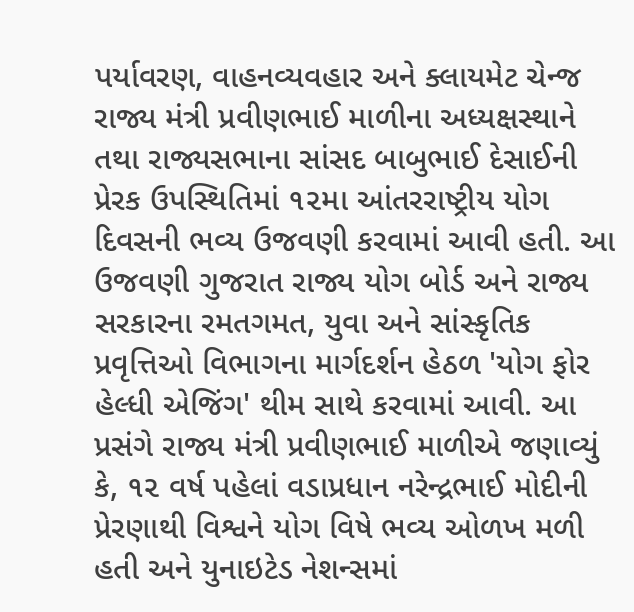પર્યાવરણ, વાહનવ્યવહાર અને ક્લાયમેટ ચેન્જ રાજ્ય મંત્રી પ્રવીણભાઈ માળીના અધ્યક્ષસ્થાને તથા રાજ્યસભાના સાંસદ બાબુભાઈ દેસાઈની પ્રેરક ઉપસ્થિતિમાં ૧૨મા આંતરરાષ્ટ્રીય યોગ દિવસની ભવ્ય ઉજવણી કરવામાં આવી હતી. આ ઉજવણી ગુજરાત રાજ્ય યોગ બોર્ડ અને રાજ્ય સરકારના રમતગમત, યુવા અને સાંસ્કૃતિક પ્રવૃત્તિઓ વિભાગના માર્ગદર્શન હેઠળ 'યોગ ફોર હેલ્ધી એજિંગ' થીમ સાથે કરવામાં આવી. આ પ્રસંગે રાજ્ય મંત્રી પ્રવીણભાઈ માળીએ જણાવ્યું કે, ૧૨ વર્ષ પહેલાં વડાપ્રધાન નરેન્દ્રભાઈ મોદીની પ્રેરણાથી વિશ્વને યોગ વિષે ભવ્ય ઓળખ મળી હતી અને યુનાઇટેડ નેશન્સમાં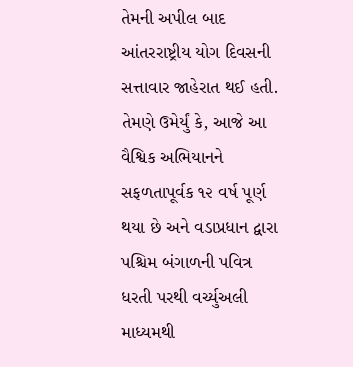તેમની અપીલ બાદ આંતરરાષ્ટ્રીય યોગ દિવસની સત્તાવાર જાહેરાત થઈ હતી. તેમણે ઉમેર્યું કે, આજે આ વૈશ્વિક અભિયાનને સફળતાપૂર્વક ૧૨ વર્ષ પૂર્ણ થયા છે અને વડાપ્રધાન દ્વારા પશ્ચિમ બંગાળની પવિત્ર ધરતી પરથી વર્ચ્યુઅલી માધ્યમથી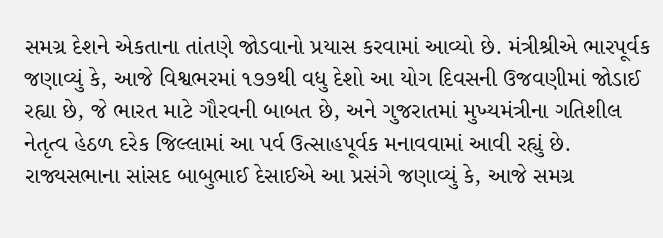સમગ્ર દેશને એકતાના તાંતણે જોડવાનો પ્રયાસ કરવામાં આવ્યો છે. મંત્રીશ્રીએ ભારપૂર્વક જણાવ્યું કે, આજે વિશ્વભરમાં ૧૭૭થી વધુ દેશો આ યોગ દિવસની ઉજવણીમાં જોડાઈ રહ્યા છે, જે ભારત માટે ગૌરવની બાબત છે, અને ગુજરાતમાં મુખ્યમંત્રીના ગતિશીલ નેતૃત્વ હેઠળ દરેક જિલ્લામાં આ પર્વ ઉત્સાહપૂર્વક મનાવવામાં આવી રહ્યું છે. રાજ્યસભાના સાંસદ બાબુભાઈ દેસાઈએ આ પ્રસંગે જણાવ્યું કે, આજે સમગ્ર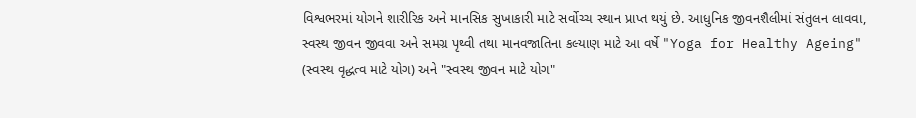વિશ્વભરમાં યોગને શારીરિક અને માનસિક સુખાકારી માટે સર્વોચ્ચ સ્થાન પ્રાપ્ત થયું છે. આધુનિક જીવનશૈલીમાં સંતુલન લાવવા, સ્વસ્થ જીવન જીવવા અને સમગ્ર પૃથ્વી તથા માનવજાતિના કલ્યાણ માટે આ વર્ષે "Yoga for Healthy Ageing" (સ્વસ્થ વૃદ્ધત્વ માટે યોગ) અને "સ્વસ્થ જીવન માટે યોગ"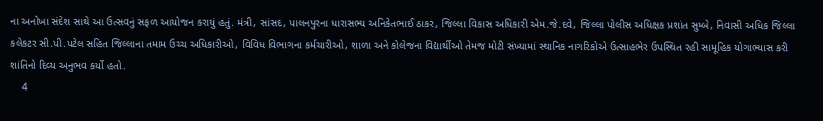ના અનોખા સંદેશ સાથે આ ઉત્સવનું સફળ આયોજન કરાયું હતું. મંત્રી, સાંસદ, પાલનપુરના ધારાસભ્ય અનિકેતભાઈ ઠાકર, જિલ્લા વિકાસ અધિકારી એમ.જે.દવે, જિલ્લા પોલીસ અધિક્ષક પ્રશાંત સુમ્બે, નિવાસી અધિક જિલ્લા કલેકટર સી.પી.પટેલ સહિત જિલ્લાના તમામ ઉચ્ચ અધિકારીઓ, વિવિધ વિભાગના કર્મચારીઓ, શાળા અને કોલેજના વિદ્યાર્થીઓ તેમજ મોટી સંખ્યામાં સ્થાનિક નાગરિકોએ ઉત્સાહભેર ઉપસ્થિત રહી સામૂહિક યોગાભ્યાસ કરી શાંતિનો દિવ્ય અનુભવ કર્યો હતો.
    4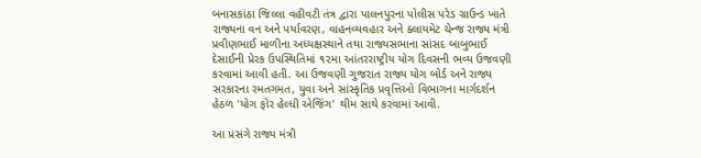બનાસકાંઠા જિલ્લા વહીવટી તંત્ર દ્વારા પાલનપુરના પોલીસ પરેડ ગ્રાઉન્ડ ખાતે રાજ્યના વન અને પર્યાવરણ, વાહનવ્યવહાર અને ક્લાયમેટ ચેન્જ રાજ્ય મંત્રી પ્રવીણભાઈ માળીના અધ્યક્ષસ્થાને તથા રાજ્યસભાના સાંસદ બાબુભાઈ દેસાઈની પ્રેરક ઉપસ્થિતિમાં ૧૨મા આંતરરાષ્ટ્રીય યોગ દિવસની ભવ્ય ઉજવણી કરવામાં આવી હતી. આ ઉજવણી ગુજરાત રાજ્ય યોગ બોર્ડ અને રાજ્ય સરકારના રમતગમત, યુવા અને સાંસ્કૃતિક પ્રવૃત્તિઓ વિભાગના માર્ગદર્શન હેઠળ 'યોગ ફોર હેલ્ધી એજિંગ' થીમ સાથે કરવામાં આવી.

આ પ્રસંગે રાજ્ય મંત્રી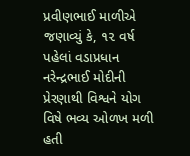પ્રવીણભાઈ માળીએ જણાવ્યું કે, ૧૨ વર્ષ પહેલાં વડાપ્રધાન નરેન્દ્રભાઈ મોદીની પ્રેરણાથી વિશ્વને યોગ વિષે ભવ્ય ઓળખ મળી હતી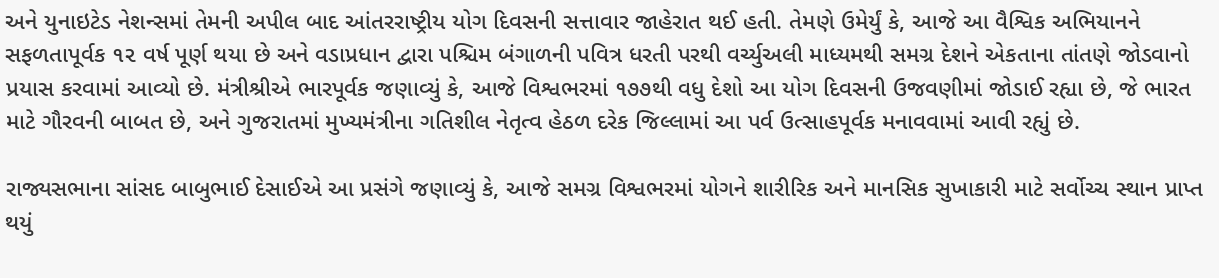અને યુનાઇટેડ નેશન્સમાં તેમની અપીલ બાદ આંતરરાષ્ટ્રીય યોગ દિવસની સત્તાવાર જાહેરાત થઈ હતી. તેમણે ઉમેર્યું કે, આજે આ વૈશ્વિક અભિયાનને સફળતાપૂર્વક ૧૨ વર્ષ પૂર્ણ થયા છે અને વડાપ્રધાન દ્વારા પશ્ચિમ બંગાળની પવિત્ર ધરતી પરથી વર્ચ્યુઅલી માધ્યમથી સમગ્ર દેશને એકતાના તાંતણે જોડવાનો પ્રયાસ કરવામાં આવ્યો છે. મંત્રીશ્રીએ ભારપૂર્વક જણાવ્યું કે, આજે વિશ્વભરમાં ૧૭૭થી વધુ દેશો આ યોગ દિવસની ઉજવણીમાં જોડાઈ રહ્યા છે, જે ભારત માટે ગૌરવની બાબત છે, અને ગુજરાતમાં મુખ્યમંત્રીના ગતિશીલ નેતૃત્વ હેઠળ દરેક જિલ્લામાં આ પર્વ ઉત્સાહપૂર્વક મનાવવામાં આવી રહ્યું છે.

રાજ્યસભાના સાંસદ બાબુભાઈ દેસાઈએ આ પ્રસંગે જણાવ્યું કે, આજે સમગ્ર વિશ્વભરમાં યોગને શારીરિક અને માનસિક સુખાકારી માટે સર્વોચ્ચ સ્થાન પ્રાપ્ત થયું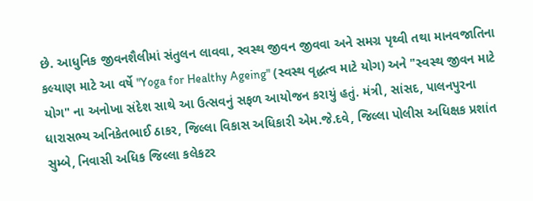છે. આધુનિક જીવનશૈલીમાં સંતુલન લાવવા, સ્વસ્થ જીવન જીવવા અને સમગ્ર પૃથ્વી તથા માનવજાતિના કલ્યાણ માટે આ વર્ષે "Yoga for Healthy Ageing" (સ્વસ્થ વૃદ્ધત્વ માટે યોગ) અને "સ્વસ્થ જીવન માટે યોગ" ના અનોખા સંદેશ સાથે આ ઉત્સવનું સફળ આયોજન કરાયું હતું. મંત્રી, સાંસદ, પાલનપુરના ધારાસભ્ય અનિકેતભાઈ ઠાકર, જિલ્લા વિકાસ અધિકારી એમ.જે.દવે, જિલ્લા પોલીસ અધિક્ષક પ્રશાંત સુમ્બે, નિવાસી અધિક જિલ્લા કલેકટર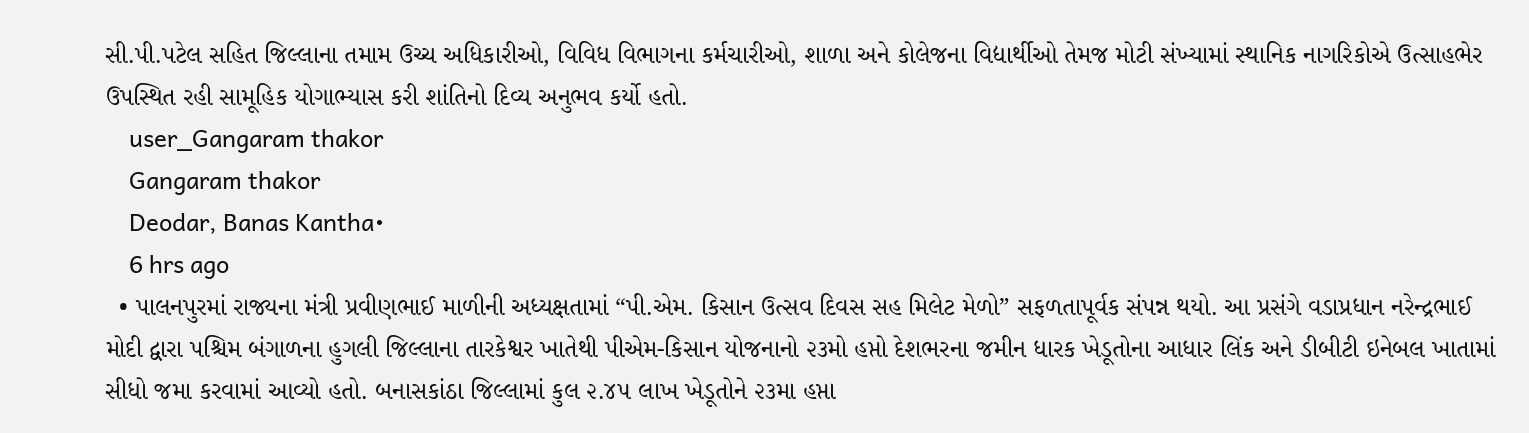સી.પી.પટેલ સહિત જિલ્લાના તમામ ઉચ્ચ અધિકારીઓ, વિવિધ વિભાગના કર્મચારીઓ, શાળા અને કોલેજના વિદ્યાર્થીઓ તેમજ મોટી સંખ્યામાં સ્થાનિક નાગરિકોએ ઉત્સાહભેર ઉપસ્થિત રહી સામૂહિક યોગાભ્યાસ કરી શાંતિનો દિવ્ય અનુભવ કર્યો હતો.
    user_Gangaram thakor
    Gangaram thakor
    Deodar, Banas Kantha•
    6 hrs ago
  • પાલનપુરમાં રાજ્યના મંત્રી પ્રવીણભાઈ માળીની અધ્યક્ષતામાં “પી.એમ. કિસાન ઉત્સવ દિવસ સહ મિલેટ મેળો” સફળતાપૂર્વક સંપન્ન થયો. આ પ્રસંગે વડાપ્રધાન નરેન્દ્રભાઈ મોદી દ્વારા પશ્ચિમ બંગાળના હુગલી જિલ્લાના તારકેશ્વર ખાતેથી પીએમ-કિસાન યોજનાનો ૨૩મો હપ્તો દેશભરના જમીન ધારક ખેડૂતોના આધાર લિંક અને ડીબીટી ઇનેબલ ખાતામાં સીધો જમા કરવામાં આવ્યો હતો. બનાસકાંઠા જિલ્લામાં કુલ ૨.૪૫ લાખ ખેડૂતોને ૨૩મા હપ્તા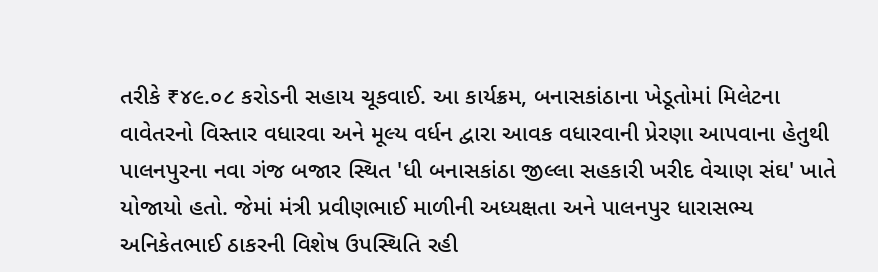તરીકે ₹૪૯.૦૮ કરોડની સહાય ચૂકવાઈ. આ કાર્યક્રમ, બનાસકાંઠાના ખેડૂતોમાં મિલેટના વાવેતરનો વિસ્તાર વધારવા અને મૂલ્ય વર્ધન દ્વારા આવક વધારવાની પ્રેરણા આપવાના હેતુથી પાલનપુરના નવા ગંજ બજાર સ્થિત 'ધી બનાસકાંઠા જીલ્લા સહકારી ખરીદ વેચાણ સંઘ' ખાતે યોજાયો હતો. જેમાં મંત્રી પ્રવીણભાઈ માળીની અધ્યક્ષતા અને પાલનપુર ધારાસભ્ય અનિકેતભાઈ ઠાકરની વિશેષ ઉપસ્થિતિ રહી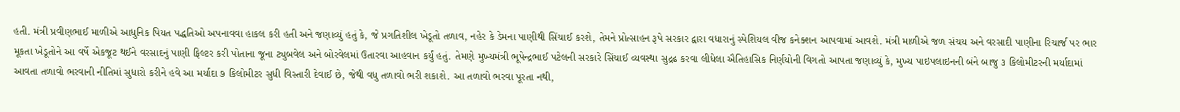હતી. મંત્રી પ્રવીણભાઈ માળીએ આધુનિક પિયત પદ્ધતિઓ અપનાવવા હાકલ કરી હતી અને જણાવ્યું હતું કે, જે પ્રગતિશીલ ખેડૂતો તળાવ, નહેર કે ડેમના પાણીથી સિંચાઈ કરશે, તેમને પ્રોત્સાહન રૂપે સરકાર દ્વારા વધારાનું સ્પેશિયલ વીજ કનેક્શન આપવામાં આવશે. મંત્રી માળીએ જળ સંચય અને વરસાદી પાણીના રિચાર્જ પર ભાર મૂકતા ખેડૂતોને આ વર્ષે એકજૂટ થઈને વરસાદનું પાણી ફિલ્ટર કરી પોતાના જૂના ટ્યુબવેલ અને બોરવેલમાં ઉતારવા આહવાન કર્યું હતું. તેમણે મુખ્યમંત્રી ભૂપેન્દ્રભાઈ પટેલની સરકારે સિંચાઈ વ્યવસ્થા સુદ્રઢ કરવા લીધેલા ઐતિહાસિક નિર્ણયોની વિગતો આપતા જણાવ્યું કે, મુખ્ય પાઇપલાઇનની બંને બાજુ ૩ કિલોમીટરની મર્યાદામાં આવતા તળાવો ભરવાની નીતિમાં સુધારો કરીને હવે આ મર્યાદા ૭ કિલોમીટર સુધી વિસ્તારી દેવાઈ છે, જેથી વધુ તળાવો ભરી શકાશે. આ તળાવો ભરવા પૂરતા નથી,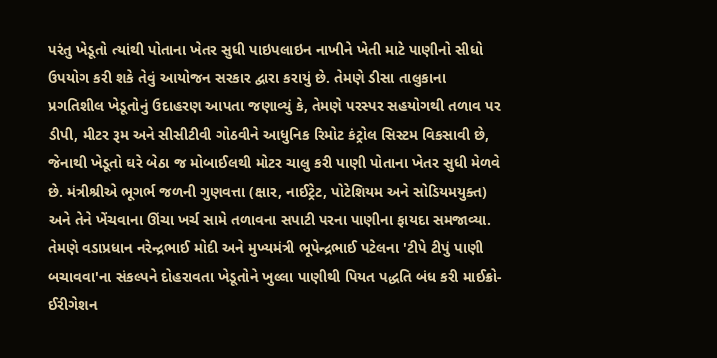પરંતુ ખેડૂતો ત્યાંથી પોતાના ખેતર સુધી પાઇપલાઇન નાખીને ખેતી માટે પાણીનો સીધો ઉપયોગ કરી શકે તેવું આયોજન સરકાર દ્વારા કરાયું છે. તેમણે ડીસા તાલુકાના પ્રગતિશીલ ખેડૂતોનું ઉદાહરણ આપતા જણાવ્યું કે, તેમણે પરસ્પર સહયોગથી તળાવ પર ડીપી, મીટર રૂમ અને સીસીટીવી ગોઠવીને આધુનિક રિમોટ કંટ્રોલ સિસ્ટમ વિકસાવી છે, જેનાથી ખેડૂતો ઘરે બેઠા જ મોબાઈલથી મોટર ચાલુ કરી પાણી પોતાના ખેતર સુધી મેળવે છે. મંત્રીશ્રીએ ભૂગર્ભ જળની ગુણવત્તા (ક્ષાર, નાઈટ્રેટ, પોટેશિયમ અને સોડિયમયુક્ત) અને તેને ખેંચવાના ઊંચા ખર્ચ સામે તળાવના સપાટી પરના પાણીના ફાયદા સમજાવ્યા. તેમણે વડાપ્રધાન નરેન્દ્રભાઈ મોદી અને મુખ્યમંત્રી ભૂપેન્દ્રભાઈ પટેલના 'ટીપે ટીપું પાણી બચાવવા'ના સંકલ્પને દોહરાવતા ખેડૂતોને ખુલ્લા પાણીથી પિયત પદ્ધતિ બંધ કરી માઈક્રો-ઈરીગેશન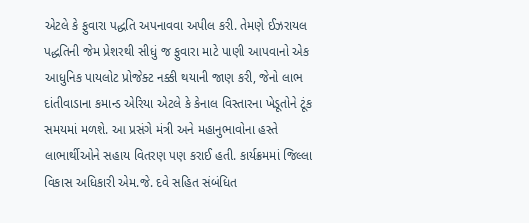એટલે કે ફુવારા પદ્ધતિ અપનાવવા અપીલ કરી. તેમણે ઈઝરાયલ પદ્ધતિની જેમ પ્રેશરથી સીધું જ ફુવારા માટે પાણી આપવાનો એક આધુનિક પાયલોટ પ્રોજેક્ટ નક્કી થયાની જાણ કરી, જેનો લાભ દાંતીવાડાના કમાન્ડ એરિયા એટલે કે કેનાલ વિસ્તારના ખેડૂતોને ટૂંક સમયમાં મળશે. આ પ્રસંગે મંત્રી અને મહાનુભાવોના હસ્તે લાભાર્થીઓને સહાય વિતરણ પણ કરાઈ હતી. કાર્યક્રમમાં જિલ્લા વિકાસ અધિકારી એમ.જે. દવે સહિત સંબંધિત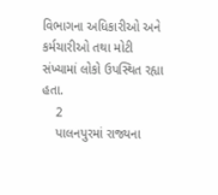વિભાગના અધિકારીઓ અને કર્મચારીઓ તથા મોટી સંખ્યામાં લોકો ઉપસ્થિત રહ્યા હતા.
    2
    પાલનપુરમાં રાજ્યના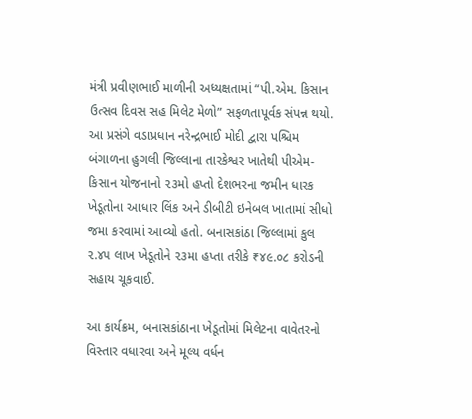મંત્રી પ્રવીણભાઈ માળીની અધ્યક્ષતામાં “પી.એમ. કિસાન ઉત્સવ દિવસ સહ મિલેટ મેળો” સફળતાપૂર્વક સંપન્ન થયો. આ પ્રસંગે વડાપ્રધાન નરેન્દ્રભાઈ મોદી દ્વારા પશ્ચિમ બંગાળના હુગલી જિલ્લાના તારકેશ્વર ખાતેથી પીએમ-કિસાન યોજનાનો ૨૩મો હપ્તો દેશભરના જમીન ધારક ખેડૂતોના આધાર લિંક અને ડીબીટી ઇનેબલ ખાતામાં સીધો જમા કરવામાં આવ્યો હતો. બનાસકાંઠા જિલ્લામાં કુલ ૨.૪૫ લાખ ખેડૂતોને ૨૩મા હપ્તા તરીકે ₹૪૯.૦૮ કરોડની સહાય ચૂકવાઈ.

આ કાર્યક્રમ, બનાસકાંઠાના ખેડૂતોમાં મિલેટના વાવેતરનો વિસ્તાર વધારવા અને મૂલ્ય વર્ધન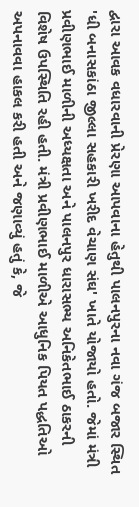દ્વારા આવક વધારવાની પ્રેરણા આપવાના હેતુથી પાલનપુરના નવા ગંજ બજાર સ્થિત 'ધી બનાસકાંઠા જીલ્લા સહકારી ખરીદ વેચાણ સંઘ' ખાતે યોજાયો હતો. જેમાં મંત્રી પ્રવીણભાઈ માળીની અધ્યક્ષતા અને પાલનપુર ધારાસભ્ય અનિકેતભાઈ ઠાકરની વિશેષ ઉપસ્થિતિ રહી હતી. મંત્રી પ્રવીણભાઈ માળીએ આધુનિક પિયત પદ્ધતિઓ અપનાવવા હાકલ કરી હતી અને જણાવ્યું હતું કે, જે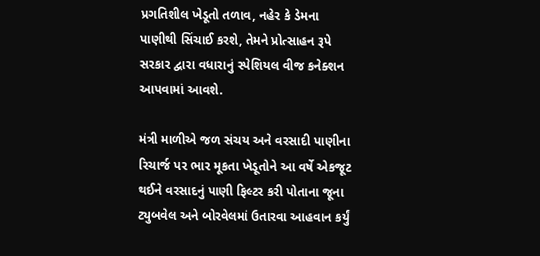પ્રગતિશીલ ખેડૂતો તળાવ, નહેર કે ડેમના પાણીથી સિંચાઈ કરશે, તેમને પ્રોત્સાહન રૂપે સરકાર દ્વારા વધારાનું સ્પેશિયલ વીજ કનેક્શન આપવામાં આવશે.

મંત્રી માળીએ જળ સંચય અને વરસાદી પાણીના રિચાર્જ પર ભાર મૂકતા ખેડૂતોને આ વર્ષે એકજૂટ થઈને વરસાદનું પાણી ફિલ્ટર કરી પોતાના જૂના ટ્યુબવેલ અને બોરવેલમાં ઉતારવા આહવાન કર્યું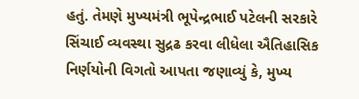હતું. તેમણે મુખ્યમંત્રી ભૂપેન્દ્રભાઈ પટેલની સરકારે સિંચાઈ વ્યવસ્થા સુદ્રઢ કરવા લીધેલા ઐતિહાસિક નિર્ણયોની વિગતો આપતા જણાવ્યું કે, મુખ્ય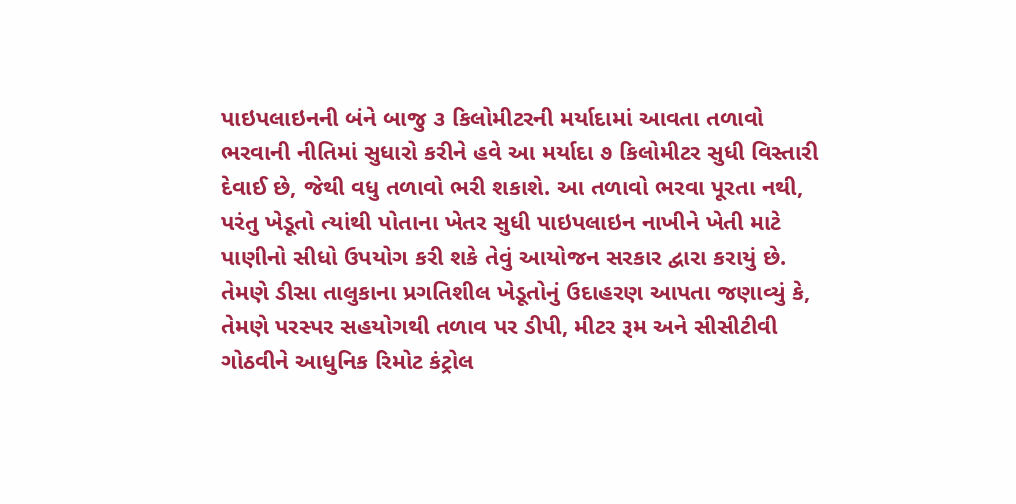પાઇપલાઇનની બંને બાજુ ૩ કિલોમીટરની મર્યાદામાં આવતા તળાવો ભરવાની નીતિમાં સુધારો કરીને હવે આ મર્યાદા ૭ કિલોમીટર સુધી વિસ્તારી દેવાઈ છે, જેથી વધુ તળાવો ભરી શકાશે. આ તળાવો ભરવા પૂરતા નથી, પરંતુ ખેડૂતો ત્યાંથી પોતાના ખેતર સુધી પાઇપલાઇન નાખીને ખેતી માટે પાણીનો સીધો ઉપયોગ કરી શકે તેવું આયોજન સરકાર દ્વારા કરાયું છે. તેમણે ડીસા તાલુકાના પ્રગતિશીલ ખેડૂતોનું ઉદાહરણ આપતા જણાવ્યું કે, તેમણે પરસ્પર સહયોગથી તળાવ પર ડીપી, મીટર રૂમ અને સીસીટીવી ગોઠવીને આધુનિક રિમોટ કંટ્રોલ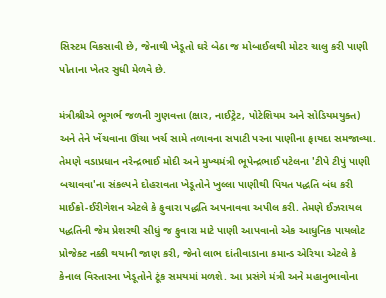સિસ્ટમ વિકસાવી છે, જેનાથી ખેડૂતો ઘરે બેઠા જ મોબાઈલથી મોટર ચાલુ કરી પાણી પોતાના ખેતર સુધી મેળવે છે.

મંત્રીશ્રીએ ભૂગર્ભ જળની ગુણવત્તા (ક્ષાર, નાઈટ્રેટ, પોટેશિયમ અને સોડિયમયુક્ત) અને તેને ખેંચવાના ઊંચા ખર્ચ સામે તળાવના સપાટી પરના પાણીના ફાયદા સમજાવ્યા. તેમણે વડાપ્રધાન નરેન્દ્રભાઈ મોદી અને મુખ્યમંત્રી ભૂપેન્દ્રભાઈ પટેલના 'ટીપે ટીપું પાણી બચાવવા'ના સંકલ્પને દોહરાવતા ખેડૂતોને ખુલ્લા પાણીથી પિયત પદ્ધતિ બંધ કરી માઈક્રો-ઈરીગેશન એટલે કે ફુવારા પદ્ધતિ અપનાવવા અપીલ કરી. તેમણે ઈઝરાયલ પદ્ધતિની જેમ પ્રેશરથી સીધું જ ફુવારા માટે પાણી આપવાનો એક આધુનિક પાયલોટ પ્રોજેક્ટ નક્કી થયાની જાણ કરી, જેનો લાભ દાંતીવાડાના કમાન્ડ એરિયા એટલે કે કેનાલ વિસ્તારના ખેડૂતોને ટૂંક સમયમાં મળશે. આ પ્રસંગે મંત્રી અને મહાનુભાવોના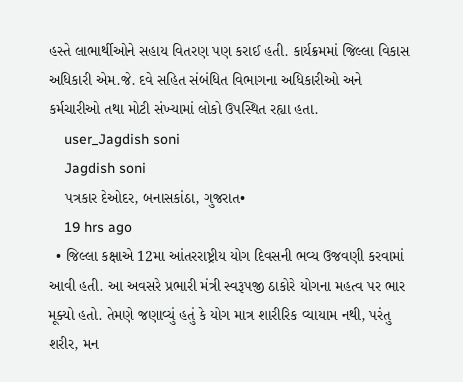હસ્તે લાભાર્થીઓને સહાય વિતરણ પણ કરાઈ હતી. કાર્યક્રમમાં જિલ્લા વિકાસ અધિકારી એમ.જે. દવે સહિત સંબંધિત વિભાગના અધિકારીઓ અને કર્મચારીઓ તથા મોટી સંખ્યામાં લોકો ઉપસ્થિત રહ્યા હતા.
    user_Jagdish soni
    Jagdish soni
    પત્રકાર દેઓદર, બનાસકાંઠા, ગુજરાત•
    19 hrs ago
  • જિલ્લા કક્ષાએ 12મા આંતરરાષ્ટ્રીય યોગ દિવસની ભવ્ય ઉજવણી કરવામાં આવી હતી. આ અવસરે પ્રભારી મંત્રી સ્વરૂપજી ઠાકોરે યોગના મહત્વ પર ભાર મૂક્યો હતો. તેમણે જણાવ્યું હતું કે યોગ માત્ર શારીરિક વ્યાયામ નથી, પરંતુ શરીર, મન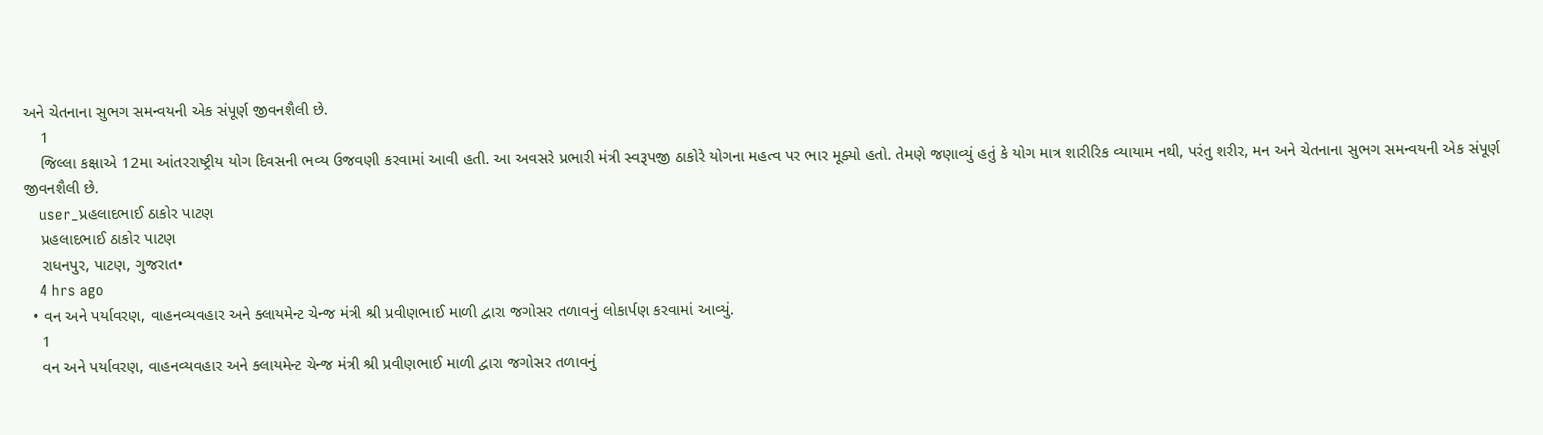અને ચેતનાના સુભગ સમન્વયની એક સંપૂર્ણ જીવનશૈલી છે.
    1
    જિલ્લા કક્ષાએ 12મા આંતરરાષ્ટ્રીય યોગ દિવસની ભવ્ય ઉજવણી કરવામાં આવી હતી. આ અવસરે પ્રભારી મંત્રી સ્વરૂપજી ઠાકોરે યોગના મહત્વ પર ભાર મૂક્યો હતો. તેમણે જણાવ્યું હતું કે યોગ માત્ર શારીરિક વ્યાયામ નથી, પરંતુ શરીર, મન અને ચેતનાના સુભગ સમન્વયની એક સંપૂર્ણ જીવનશૈલી છે.
    user_પ્રહલાદભાઈ ઠાકોર પાટણ
    પ્રહલાદભાઈ ઠાકોર પાટણ
    રાધનપુર, પાટણ, ગુજરાત•
    4 hrs ago
  • વન અને પર્યાવરણ, વાહનવ્યવહાર અને ક્લાયમેન્ટ ચેન્જ મંત્રી શ્રી પ્રવીણભાઈ માળી દ્વારા જગોસર તળાવનું લોકાર્પણ કરવામાં આવ્યું.
    1
    વન અને પર્યાવરણ, વાહનવ્યવહાર અને ક્લાયમેન્ટ ચેન્જ મંત્રી શ્રી પ્રવીણભાઈ માળી દ્વારા જગોસર તળાવનું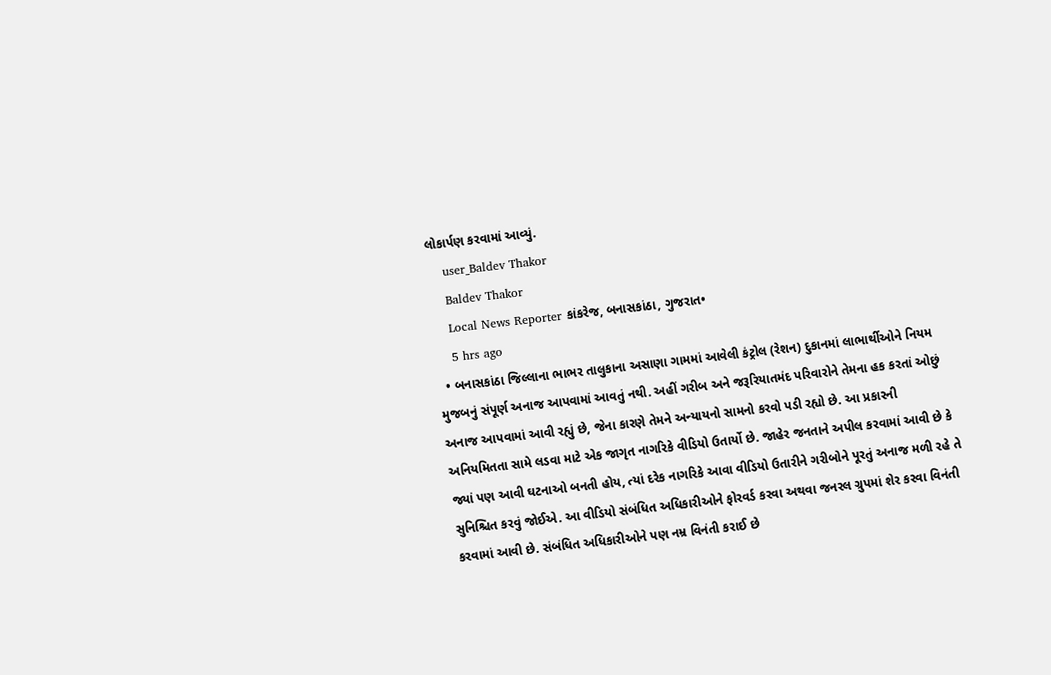લોકાર્પણ કરવામાં આવ્યું.
    user_Baldev Thakor
    Baldev Thakor
    Local News Reporter કાંકરેજ, બનાસકાંઠા, ગુજરાત•
    5 hrs ago
  • બનાસકાંઠા જિલ્લાના ભાભર તાલુકાના અસાણા ગામમાં આવેલી કંટ્રોલ (રેશન) દુકાનમાં લાભાર્થીઓને નિયમ મુજબનું સંપૂર્ણ અનાજ આપવામાં આવતું નથી. અહીં ગરીબ અને જરૂરિયાતમંદ પરિવારોને તેમના હક કરતાં ઓછું અનાજ આપવામાં આવી રહ્યું છે, જેના કારણે તેમને અન્યાયનો સામનો કરવો પડી રહ્યો છે. આ પ્રકારની અનિયમિતતા સામે લડવા માટે એક જાગૃત નાગરિકે વીડિયો ઉતાર્યો છે. જાહેર જનતાને અપીલ કરવામાં આવી છે કે જ્યાં પણ આવી ઘટનાઓ બનતી હોય, ત્યાં દરેક નાગરિકે આવા વીડિયો ઉતારીને ગરીબોને પૂરતું અનાજ મળી રહે તે સુનિશ્ચિત કરવું જોઈએ. આ વીડિયો સંબંધિત અધિકારીઓને ફોરવર્ડ કરવા અથવા જનરલ ગ્રુપમાં શેર કરવા વિનંતી કરવામાં આવી છે. સંબંધિત અધિકારીઓને પણ નમ્ર વિનંતી કરાઈ છે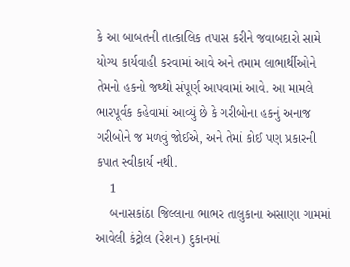કે આ બાબતની તાત્કાલિક તપાસ કરીને જવાબદારો સામે યોગ્ય કાર્યવાહી કરવામાં આવે અને તમામ લાભાર્થીઓને તેમનો હકનો જથ્થો સંપૂર્ણ આપવામાં આવે. આ મામલે ભારપૂર્વક કહેવામાં આવ્યું છે કે ગરીબોના હકનું અનાજ ગરીબોને જ મળવું જોઈએ, અને તેમાં કોઈ પણ પ્રકારની કપાત સ્વીકાર્ય નથી.
    1
    બનાસકાંઠા જિલ્લાના ભાભર તાલુકાના અસાણા ગામમાં આવેલી કંટ્રોલ (રેશન) દુકાનમાં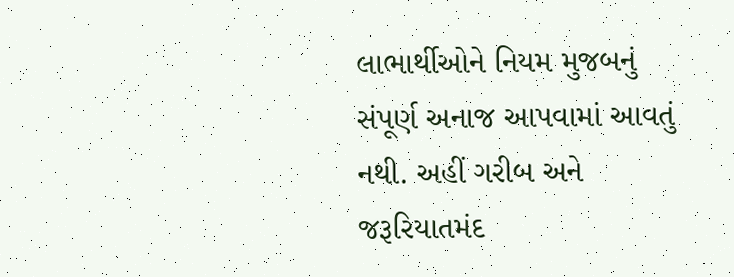લાભાર્થીઓને નિયમ મુજબનું સંપૂર્ણ અનાજ આપવામાં આવતું નથી. અહીં ગરીબ અને જરૂરિયાતમંદ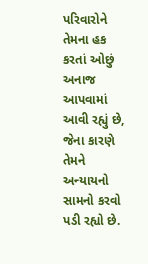પરિવારોને તેમના હક કરતાં ઓછું અનાજ આપવામાં આવી રહ્યું છે, જેના કારણે તેમને અન્યાયનો સામનો કરવો પડી રહ્યો છે.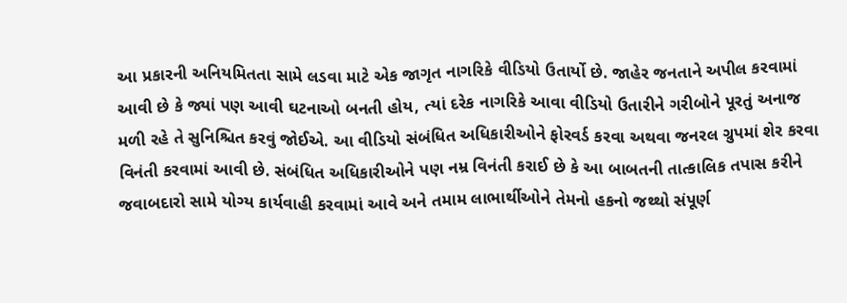આ પ્રકારની અનિયમિતતા સામે લડવા માટે એક જાગૃત નાગરિકે વીડિયો ઉતાર્યો છે. જાહેર જનતાને અપીલ કરવામાં આવી છે કે જ્યાં પણ આવી ઘટનાઓ બનતી હોય, ત્યાં દરેક નાગરિકે આવા વીડિયો ઉતારીને ગરીબોને પૂરતું અનાજ મળી રહે તે સુનિશ્ચિત કરવું જોઈએ. આ વીડિયો સંબંધિત અધિકારીઓને ફોરવર્ડ કરવા અથવા જનરલ ગ્રુપમાં શેર કરવા વિનંતી કરવામાં આવી છે. સંબંધિત અધિકારીઓને પણ નમ્ર વિનંતી કરાઈ છે કે આ બાબતની તાત્કાલિક તપાસ કરીને જવાબદારો સામે યોગ્ય કાર્યવાહી કરવામાં આવે અને તમામ લાભાર્થીઓને તેમનો હકનો જથ્થો સંપૂર્ણ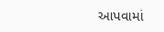આપવામાં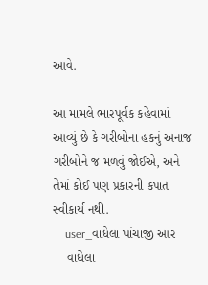આવે.

આ મામલે ભારપૂર્વક કહેવામાં આવ્યું છે કે ગરીબોના હકનું અનાજ ગરીબોને જ મળવું જોઈએ, અને તેમાં કોઈ પણ પ્રકારની કપાત સ્વીકાર્ય નથી.
    user_વાધેલા પાંચાજી આર
    વાધેલા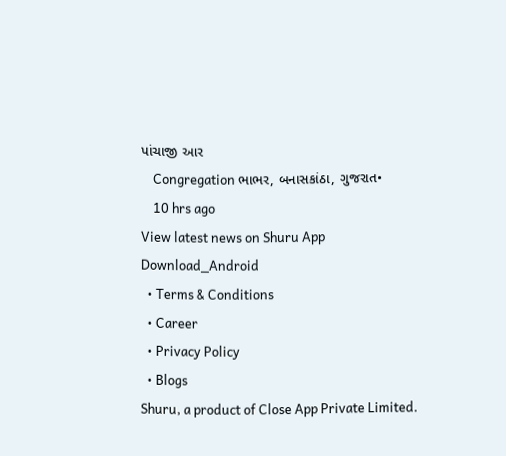પાંચાજી આર
    Congregation ભાભર, બનાસકાંઠા, ગુજરાત•
    10 hrs ago
View latest news on Shuru App
Download_Android
  • Terms & Conditions
  • Career
  • Privacy Policy
  • Blogs
Shuru, a product of Close App Private Limited.